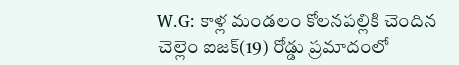W.G: కాళ్ల మండలం కోలనపల్లికి చెందిన చెల్లెం ఐజక్(19) రోడ్డు ప్రమాదంలో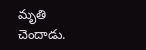మృతి చెందాడు.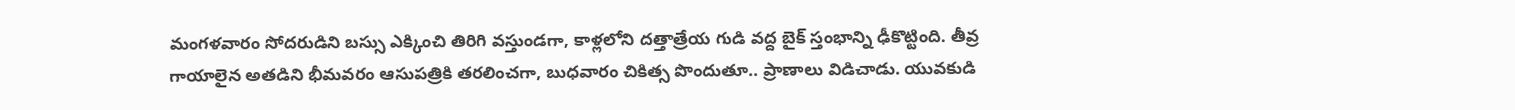మంగళవారం సోదరుడిని బస్సు ఎక్కించి తిరిగి వస్తుండగా, కాళ్లలోని దత్తాత్రేయ గుడి వద్ద బైక్ స్తంభాన్ని ఢీకొట్టింది. తీవ్ర గాయాలైన అతడిని భీమవరం ఆసుపత్రికి తరలించగా, బుధవారం చికిత్స పొందుతూ.. ప్రాణాలు విడిచాడు. యువకుడి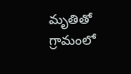మృతితో గ్రామంలో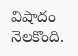విషాదం నెలకొంది.